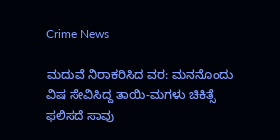Crime News

ಮದುವೆ ನಿರಾಕರಿಸಿದ ವರ: ಮನನೊಂದು ವಿಷ ಸೇವಿಸಿದ್ದ ತಾಯಿ-ಮಗಳು ಚಿಕಿತ್ಸೆ ಫಲಿಸದೆ ಸಾವು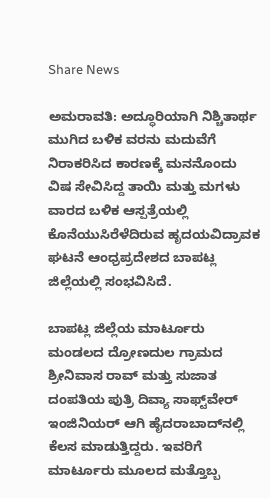Share News

ಅಮರಾವತಿ: ಅದ್ಧೂರಿಯಾಗಿ ನಿಶ್ಚಿತಾರ್ಥ ಮುಗಿದ ಬಳಿಕ ವರನು ಮದುವೆಗೆ ನಿರಾಕರಿಸಿದ ಕಾರಣಕ್ಕೆ ಮನನೊಂದು ವಿಷ ಸೇವಿಸಿದ್ದ ತಾಯಿ ಮತ್ತು ಮಗಳು ವಾರದ ಬಳಿಕ ಆಸ್ಪತ್ರೆಯಲ್ಲಿ ಕೊನೆಯುಸಿರೆಳೆದಿರುವ ಹೃದಯವಿದ್ರಾವಕ ಘಟನೆ ಆಂಧ್ರಪ್ರದೇಶದ ಬಾಪಟ್ಲ ಜಿಲ್ಲೆಯಲ್ಲಿ ಸಂಭವಿಸಿದೆ.

ಬಾಪಟ್ಲ ಜಿಲ್ಲೆಯ ಮಾರ್ಟೂರು ಮಂಡಲದ ದ್ರೋಣದುಲ ಗ್ರಾಮದ ಶ್ರೀನಿವಾಸ ರಾವ್ ಮತ್ತು ಸುಜಾತ ದಂಪತಿಯ ಪುತ್ರಿ ದಿವ್ಯಾ ಸಾಫ್ಟ್‌ವೇರ್ ಇಂಜಿನಿಯರ್ ಆಗಿ ಹೈದರಾಬಾದ್‌ನಲ್ಲಿ ಕೆಲಸ ಮಾಡುತ್ತಿದ್ದರು. ಇವರಿಗೆ ಮಾರ್ಟೂರು ಮೂಲದ ಮತ್ತೊಬ್ಬ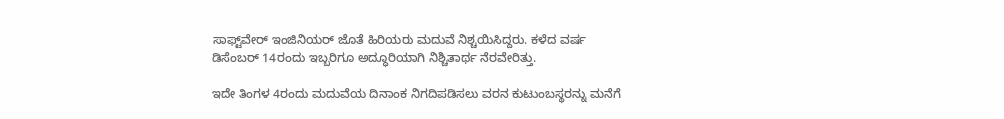ಸಾಫ್ಟ್‌ವೇರ್ ಇಂಜಿನಿಯರ್ ಜೊತೆ ಹಿರಿಯರು ಮದುವೆ ನಿಶ್ಚಯಿಸಿದ್ದರು. ಕಳೆದ ವರ್ಷ ಡಿಸೆಂಬರ್ 14ರಂದು ಇಬ್ಬರಿಗೂ ಅದ್ಧೂರಿಯಾಗಿ ನಿಶ್ಚಿತಾರ್ಥ ನೆರವೇರಿತ್ತು.

ಇದೇ ತಿಂಗಳ 4ರಂದು ಮದುವೆಯ ದಿನಾಂಕ ನಿಗದಿಪಡಿಸಲು ವರನ ಕುಟುಂಬಸ್ಥರನ್ನು ಮನೆಗೆ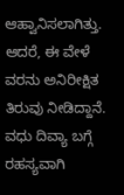ಆಹ್ವಾನಿಸಲಾಗಿತ್ತು. ಆದರೆ, ಈ ವೇಳೆ ವರನು ಅನಿರೀಕ್ಷಿತ ತಿರುವು ನೀಡಿದ್ದಾನೆ. ವಧು ದಿವ್ಯಾ ಬಗ್ಗೆ ರಹಸ್ಯವಾಗಿ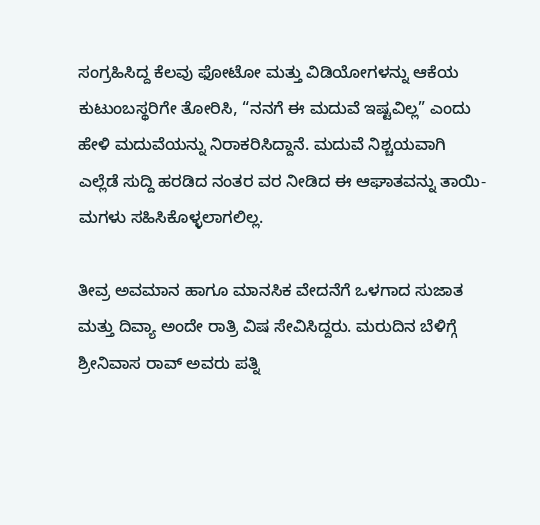ಸಂಗ್ರಹಿಸಿದ್ದ ಕೆಲವು ಫೋಟೋ ಮತ್ತು ವಿಡಿಯೋಗಳನ್ನು ಆಕೆಯ ಕುಟುಂಬಸ್ಥರಿಗೇ ತೋರಿಸಿ, “ನನಗೆ ಈ ಮದುವೆ ಇಷ್ಟವಿಲ್ಲ” ಎಂದು ಹೇಳಿ ಮದುವೆಯನ್ನು ನಿರಾಕರಿಸಿದ್ದಾನೆ. ಮದುವೆ ನಿಶ್ಚಯವಾಗಿ ಎಲ್ಲೆಡೆ ಸುದ್ದಿ ಹರಡಿದ ನಂತರ ವರ ನೀಡಿದ ಈ ಆಘಾತವನ್ನು ತಾಯಿ-ಮಗಳು ಸಹಿಸಿಕೊಳ್ಳಲಾಗಲಿಲ್ಲ.

ತೀವ್ರ ಅವಮಾನ ಹಾಗೂ ಮಾನಸಿಕ ವೇದನೆಗೆ ಒಳಗಾದ ಸುಜಾತ ಮತ್ತು ದಿವ್ಯಾ ಅಂದೇ ರಾತ್ರಿ ವಿಷ ಸೇವಿಸಿದ್ದರು. ಮರುದಿನ ಬೆಳಿಗ್ಗೆ ಶ್ರೀನಿವಾಸ ರಾವ್ ಅವರು ಪತ್ನಿ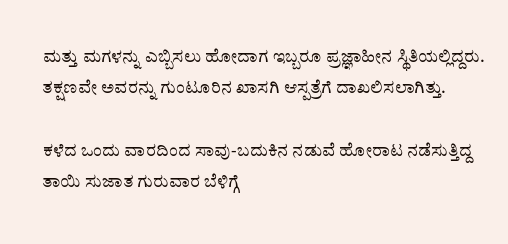ಮತ್ತು ಮಗಳನ್ನು ಎಬ್ಬಿಸಲು ಹೋದಾಗ ಇಬ್ಬರೂ ಪ್ರಜ್ಞಾಹೀನ ಸ್ಥಿತಿಯಲ್ಲಿದ್ದರು. ತಕ್ಷಣವೇ ಅವರನ್ನು ಗುಂಟೂರಿನ ಖಾಸಗಿ ಆಸ್ಪತ್ರೆಗೆ ದಾಖಲಿಸಲಾಗಿತ್ತು.

ಕಳೆದ ಒಂದು ವಾರದಿಂದ ಸಾವು-ಬದುಕಿನ ನಡುವೆ ಹೋರಾಟ ನಡೆಸುತ್ತಿದ್ದ ತಾಯಿ ಸುಜಾತ ಗುರುವಾರ ಬೆಳಿಗ್ಗೆ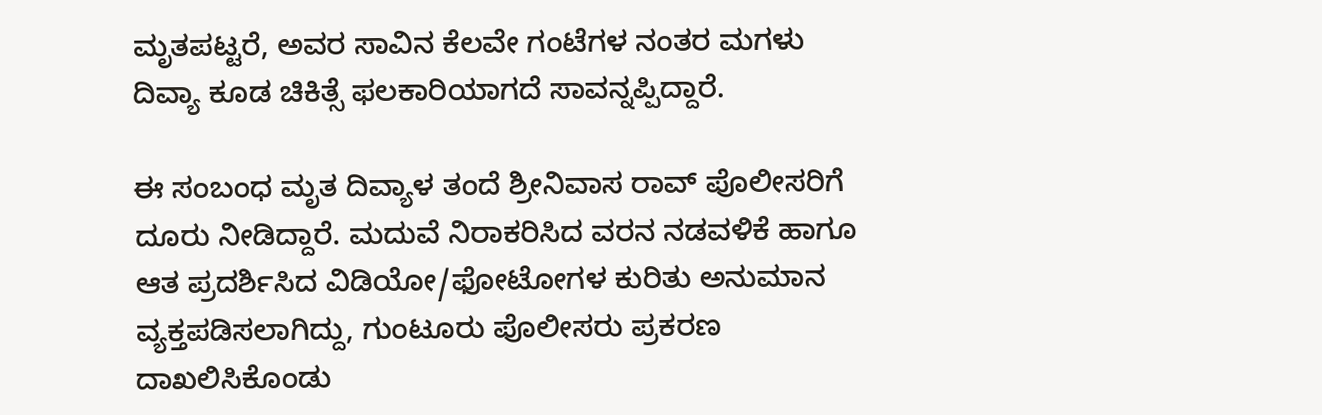ಮೃತಪಟ್ಟರೆ, ಅವರ ಸಾವಿನ ಕೆಲವೇ ಗಂಟೆಗಳ ನಂತರ ಮಗಳು ದಿವ್ಯಾ ಕೂಡ ಚಿಕಿತ್ಸೆ ಫಲಕಾರಿಯಾಗದೆ ಸಾವನ್ನಪ್ಪಿದ್ದಾರೆ.

ಈ ಸಂಬಂಧ ಮೃತ ದಿವ್ಯಾಳ ತಂದೆ ಶ್ರೀನಿವಾಸ ರಾವ್ ಪೊಲೀಸರಿಗೆ ದೂರು ನೀಡಿದ್ದಾರೆ. ಮದುವೆ ನಿರಾಕರಿಸಿದ ವರನ ನಡವಳಿಕೆ ಹಾಗೂ ಆತ ಪ್ರದರ್ಶಿಸಿದ ವಿಡಿಯೋ/ಫೋಟೋಗಳ ಕುರಿತು ಅನುಮಾನ ವ್ಯಕ್ತಪಡಿಸಲಾಗಿದ್ದು, ಗುಂಟೂರು ಪೊಲೀಸರು ಪ್ರಕರಣ ದಾಖಲಿಸಿಕೊಂಡು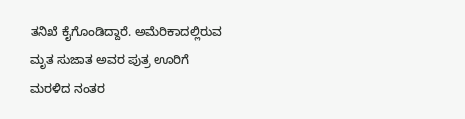ತನಿಖೆ ಕೈಗೊಂಡಿದ್ದಾರೆ. ಅಮೆರಿಕಾದಲ್ಲಿರುವ ಮೃತ ಸುಜಾತ ಅವರ ಪುತ್ರ ಊರಿಗೆ ಮರಳಿದ ನಂತರ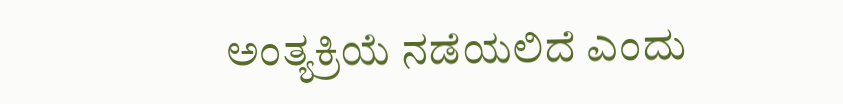ಅಂತ್ಯಕ್ರಿಯೆ ನಡೆಯಲಿದೆ ಎಂದು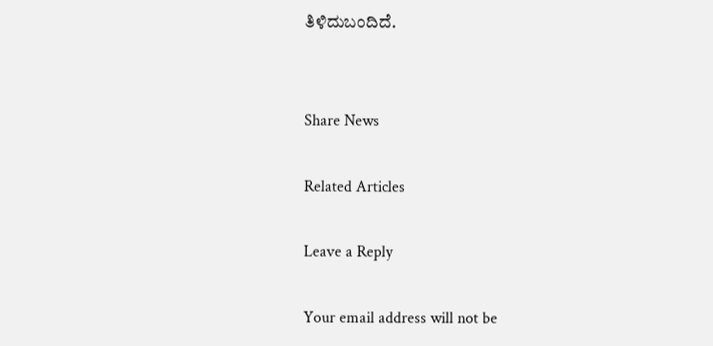ತಿಳಿದುಬಂದಿದೆ.


Share News

Related Articles

Leave a Reply

Your email address will not be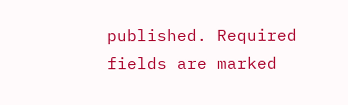published. Required fields are marked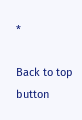*

Back to top button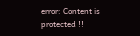error: Content is protected !!